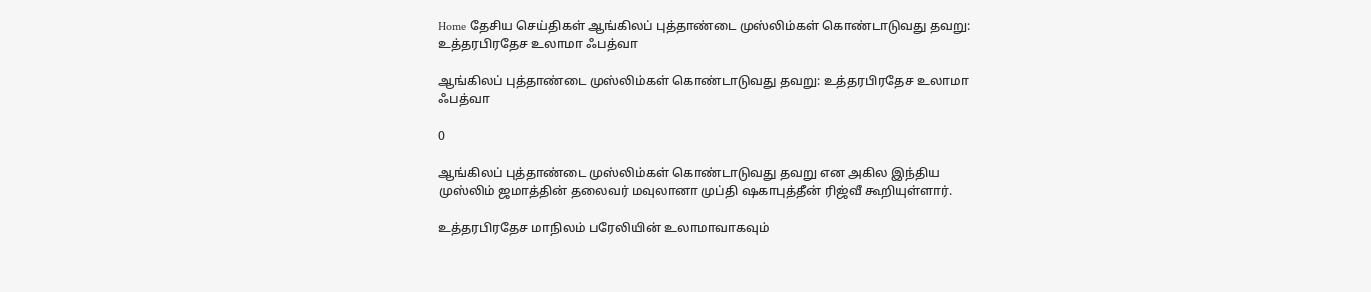Home தேசிய செய்திகள் ஆங்கிலப் புத்தாண்டை முஸ்லிம்கள் கொண்டாடுவது தவறு: உத்தரபிரதேச உலாமா ஃபத்வா

ஆங்கிலப் புத்தாண்டை முஸ்லிம்கள் கொண்டாடுவது தவறு: உத்தரபிரதேச உலாமா ஃபத்வா

0

ஆங்கிலப் புத்தாண்டை முஸ்லிம்கள் கொண்டாடுவது தவறு என அகில இந்திய முஸ்லிம் ஜமாத்தின் தலைவர் மவுலானா முப்தி ஷகாபுத்தீன் ரிஜ்வீ கூறியுள்ளார்.

உத்தரபிரதேச மாநிலம் பரேலியின் உலாமாவாகவும்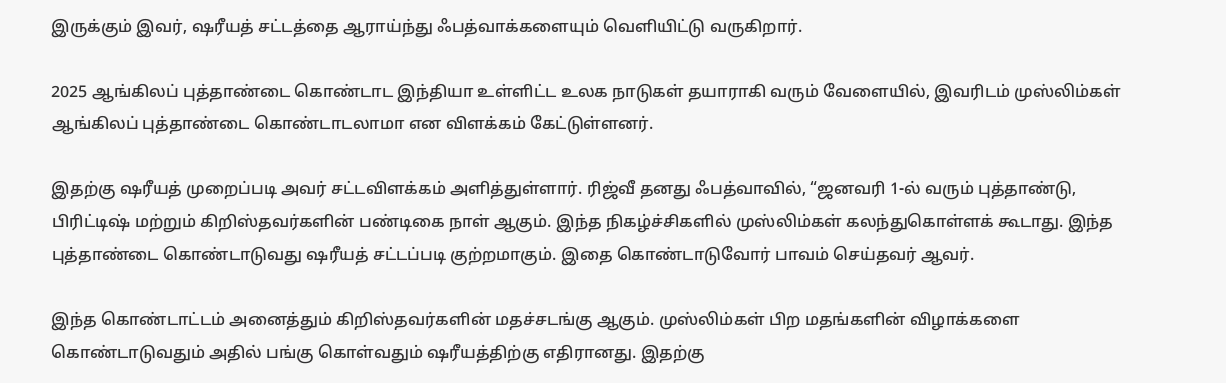இருக்கும் இவர், ஷரீயத் சட்டத்தை ஆராய்ந்து ஃபத்வாக்களையும் வெளியிட்டு வருகிறார்.

2025 ஆங்கிலப் புத்தாண்டை கொண்டாட இந்தியா உள்ளிட்ட உலக நாடுகள் தயாராகி வரும் வேளையில், இவரிடம் முஸ்லிம்கள் ஆங்கிலப் புத்தாண்டை கொண்டாடலாமா என விளக்கம் கேட்டுள்ளனர்.

இதற்கு ஷரீயத் முறைப்படி அவர் சட்டவிளக்கம் அளித்துள்ளார். ரிஜ்வீ தனது ஃபத்வாவில், “ஜனவரி 1-ல் வரும் புத்தாண்டு, பிரிட்டிஷ் மற்றும் கிறிஸ்தவர்களின் பண்டிகை நாள் ஆகும். இந்த நிகழ்ச்சிகளில் முஸ்லிம்கள் கலந்துகொள்ளக் கூடாது. இந்த புத்தாண்டை கொண்டாடுவது ஷரீயத் சட்டப்படி குற்றமாகும். இதை கொண்டாடுவோர் பாவம் செய்தவர் ஆவர்.

இந்த கொண்டாட்டம் அனைத்தும் கிறிஸ்தவர்களின் மதச்சடங்கு ஆகும். முஸ்லிம்கள் பிற மதங்களின் விழாக்களை கொண்டாடுவதும் அதில் பங்கு கொள்வதும் ஷரீயத்திற்கு எதிரானது. இதற்கு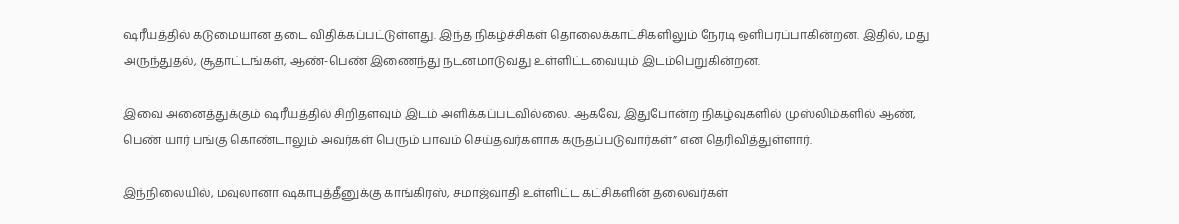ஷரீயத்தில் கடுமையான தடை விதிக்கப்பட்டுள்ளது. இந்த நிகழ்ச்சிகள் தொலைக்காட்சிகளிலும் நேரடி ஒளிபரப்பாகின்றன. இதில், மது அருந்துதல், சூதாட்டங்கள், ஆண்-பெண் இணைந்து நடனமாடுவது உள்ளிட்டவையும் இடம்பெறுகின்றன.

இவை அனைத்துக்கும் ஷரீயத்தில் சிறிதளவும் இடம் அளிக்கப்படவில்லை. ஆகவே, இதுபோன்ற நிகழ்வுகளில் முஸ்லிம்களில் ஆண், பெண் யார் பங்கு கொண்டாலும் அவர்கள் பெரும் பாவம் செய்தவர்களாக கருதப்படுவார்கள்” என தெரிவித்துள்ளார்.

இந்நிலையில், மவுலானா ஷகாபுத்தீனுக்கு காங்கிரஸ், சமாஜ்வாதி உள்ளிட்ட கட்சிகளின் தலைவர்கள்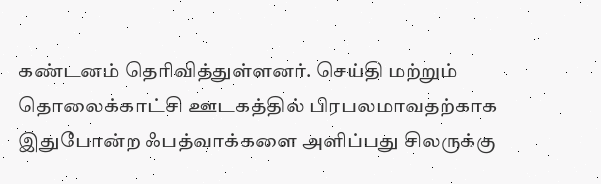கண்டனம் தெரிவித்துள்ளனர். செய்தி மற்றும் தொலைக்காட்சி ஊடகத்தில் பிரபலமாவதற்காக இதுபோன்ற ஃபத்வாக்களை அளிப்பது சிலருக்கு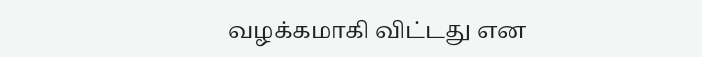வழக்கமாகி விட்டது என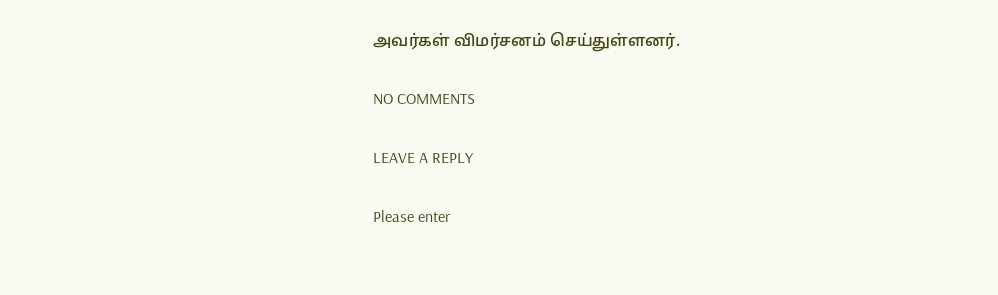அவர்கள் விமர்சனம் செய்துள்ளனர்.

NO COMMENTS

LEAVE A REPLY

Please enter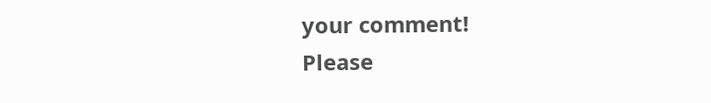your comment!
Please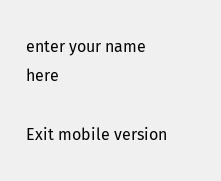enter your name here

Exit mobile version